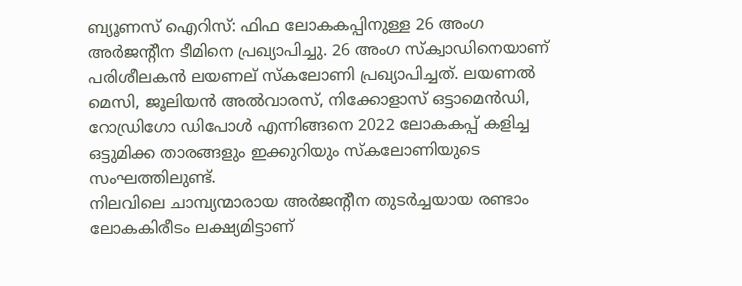ബ്യൂണസ് ഐറിസ്: ഫിഫ ലോകകപ്പിനുള്ള 26 അംഗ അർജന്റീന ടീമിനെ പ്രഖ്യാപിച്ചു. 26 അംഗ സ്ക്വാഡിനെയാണ് പരിശീലകൻ ലയണല് സ്കലോണി പ്രഖ്യാപിച്ചത്. ലയണൽ മെസി, ജൂലിയൻ അൽവാരസ്, നിക്കോളാസ് ഒട്ടാമെൻഡി, റോഡ്രിഗോ ഡിപോൾ എന്നിങ്ങനെ 2022 ലോകകപ്പ് കളിച്ച ഒട്ടുമിക്ക താരങ്ങളും ഇക്കുറിയും സ്കലോണിയുടെ സംഘത്തിലുണ്ട്.
നിലവിലെ ചാമ്പ്യന്മാരായ അർജന്റീന തുടർച്ചയായ രണ്ടാം ലോകകിരീടം ലക്ഷ്യമിട്ടാണ്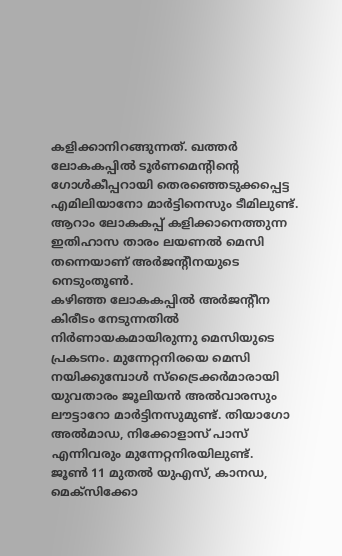കളിക്കാനിറങ്ങുന്നത്. ഖത്തർ ലോകകപ്പിൽ ടൂർണമെന്റിന്റെ ഗോൾകീപ്പറായി തെരഞ്ഞെടുക്കപ്പെട്ട എമിലിയാനോ മാർട്ടിനെസും ടീമിലുണ്ട്. ആറാം ലോകകപ്പ് കളിക്കാനെത്തുന്ന ഇതിഹാസ താരം ലയണൽ മെസി തന്നെയാണ് അർജന്റീനയുടെ നെടുംതൂൺ.
കഴിഞ്ഞ ലോകകപ്പിൽ അർജന്റീന കിരീടം നേടുന്നതിൽ നിർണായകമായിരുന്നു മെസിയുടെ പ്രകടനം. മുന്നേറ്റനിരയെ മെസി നയിക്കുമ്പോൾ സ്ട്രൈക്കർമാരായി യുവതാരം ജൂലിയൻ അൽവാരസും ലൗട്ടാറോ മാർട്ടിനസുമുണ്ട്. തിയാഗോ അൽമാഡ, നിക്കോളാസ് പാസ് എന്നിവരും മുന്നേറ്റനിരയിലുണ്ട്.
ജൂൺ 11 മുതൽ യുഎസ്, കാനഡ, മെക്സിക്കോ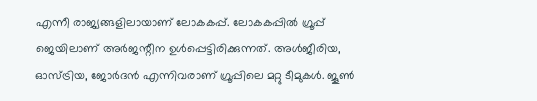എന്നീ രാജ്യങ്ങളിലായാണ് ലോകകപ്പ്. ലോകകപ്പിൽ ഗ്രൂപ്പ് ജെയിലാണ് അർജന്റീന ഉൾപ്പെട്ടിരിക്കുന്നത്. അൾജീരിയ, ഓസ്ട്രിയ, ജോർദൻ എന്നിവരാണ് ഗ്രൂപ്പിലെ മറ്റു ടീമുകൾ. ജൂൺ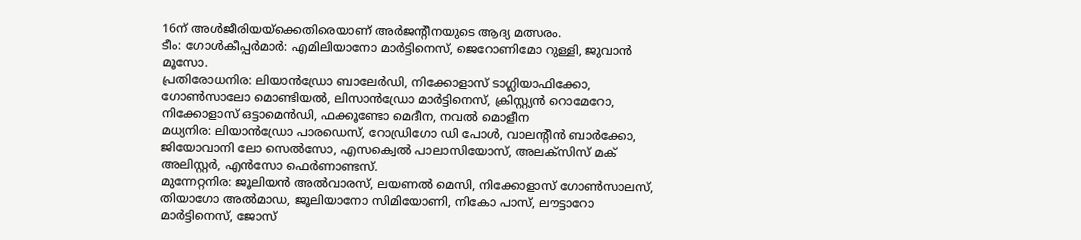16ന് അൾജീരിയയ്ക്കെതിരെയാണ് അർജന്റീനയുടെ ആദ്യ മത്സരം.
ടീം: ഗോൾകീപ്പർമാർ: എമിലിയാനോ മാർട്ടിനെസ്, ജെറോണിമോ റുള്ളി, ജുവാൻ മൂസോ.
പ്രതിരോധനിര: ലിയാൻഡ്രോ ബാലേർഡി, നിക്കോളാസ് ടാഗ്ലിയാഫിക്കോ, ഗോൺസാലോ മൊണ്ടിയൽ, ലിസാൻഡ്രോ മാർട്ടിനെസ്, ക്രിസ്റ്റ്യൻ റൊമേറോ, നിക്കോളാസ് ഒട്ടാമെൻഡി, ഫക്കൂണ്ടോ മെദീന, നവൽ മൊളീന
മധ്യനിര: ലിയാൻഡ്രോ പാരഡെസ്, റോഡ്രിഗോ ഡി പോൾ, വാലന്റീൻ ബാർക്കോ, ജിയോവാനി ലോ സെൽസോ, എസക്വെൽ പാലാസിയോസ്, അലക്സിസ് മക് അലിസ്റ്റർ, എൻസോ ഫെർണാണ്ടസ്.
മുന്നേറ്റനിര: ജൂലിയൻ അൽവാരസ്, ലയണൽ മെസി, നിക്കോളാസ് ഗോൺസാലസ്, തിയാഗോ അൽമാഡ, ജൂലിയാനോ സിമിയോണി, നികോ പാസ്, ലൗട്ടാറോ മാർട്ടിനെസ്, ജോസ്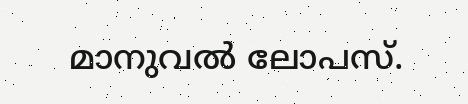മാനുവൽ ലോപസ്.